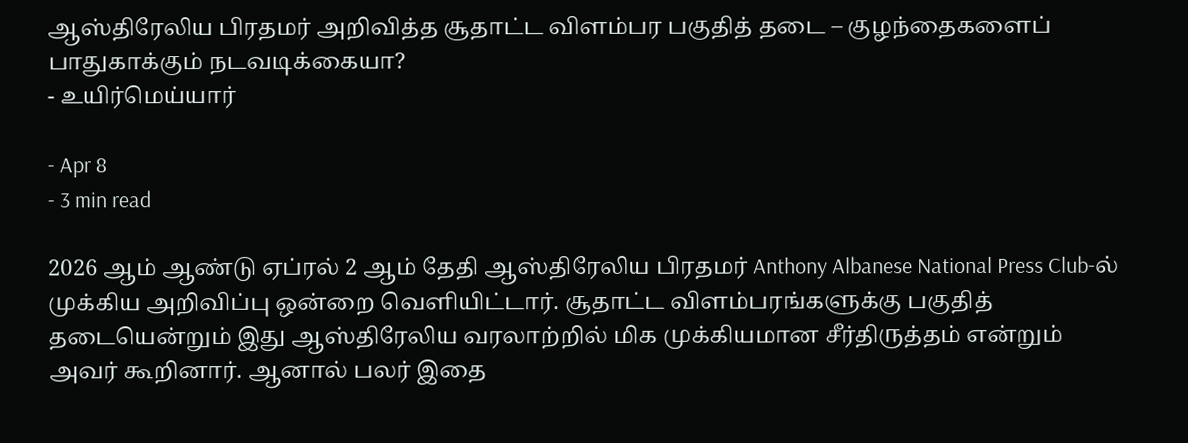ஆஸ்திரேலிய பிரதமர் அறிவித்த சூதாட்ட விளம்பர பகுதித் தடை – குழந்தைகளைப் பாதுகாக்கும் நடவடிக்கையா?
- உயிர்மெய்யார்

- Apr 8
- 3 min read

2026 ஆம் ஆண்டு ஏப்ரல் 2 ஆம் தேதி ஆஸ்திரேலிய பிரதமர் Anthony Albanese National Press Club-ல் முக்கிய அறிவிப்பு ஒன்றை வெளியிட்டார். சூதாட்ட விளம்பரங்களுக்கு பகுதித் தடையென்றும் இது ஆஸ்திரேலிய வரலாற்றில் மிக முக்கியமான சீர்திருத்தம் என்றும் அவர் கூறினார். ஆனால் பலர் இதை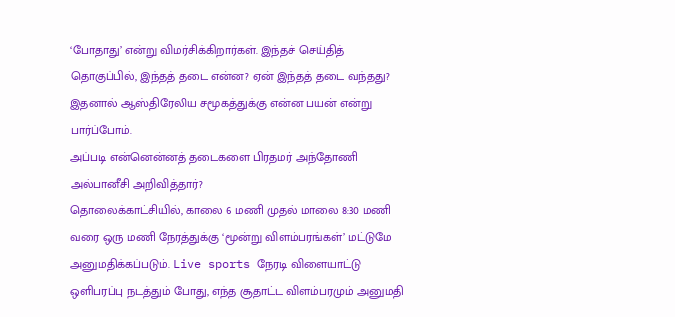‘போதாது’ என்று விமர்சிக்கிறார்கள். இந்தச் செய்தித் தொகுப்பில், இந்தத் தடை என்ன? ஏன் இந்தத் தடை வந்தது? இதனால் ஆஸ்திரேலிய சமூகத்துக்கு என்ன பயன் என்று பார்ப்போம்.
அப்படி என்னென்னத் தடைகளை பிரதமர் அந்தோணி அல்பானீசி அறிவித்தார்?
தொலைக்காட்சியில், காலை 6 மணி முதல் மாலை 8:30 மணி வரை ஒரு மணி நேரத்துக்கு ‘மூன்று விளம்பரங்கள்’ மட்டுமே அனுமதிக்கப்படும். Live sports நேரடி விளையாட்டு ஒளிபரப்பு நடத்தும் போது, எந்த சூதாட்ட விளம்பரமும் அனுமதி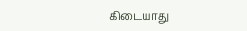கிடையாது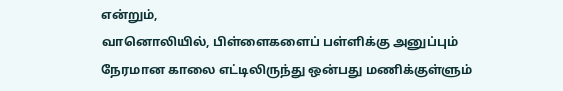என்றும்,
வானொலியில், பிள்ளைகளைப் பள்ளிக்கு அனுப்பும் நேரமான காலை எட்டிலிருந்து ஒன்பது மணிக்குள்ளும்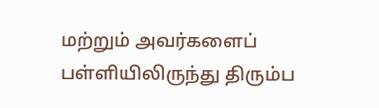மற்றும் அவர்களைப் பள்ளியிலிருந்து திரும்ப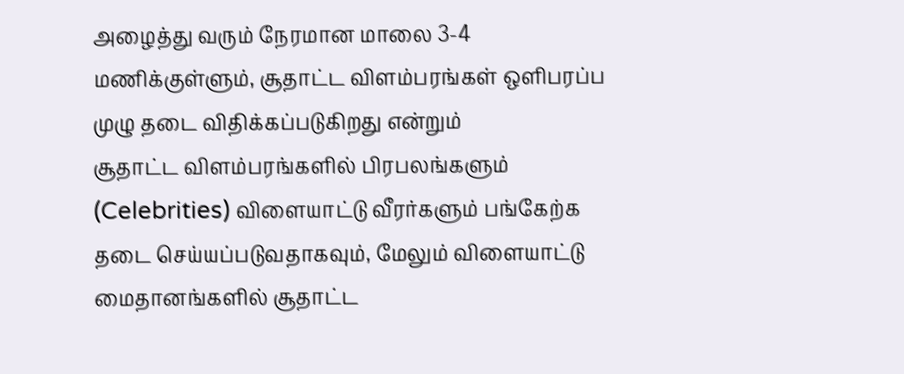அழைத்து வரும் நேரமான மாலை 3-4 மணிக்குள்ளும், சூதாட்ட விளம்பரங்கள் ஒளிபரப்ப முழு தடை விதிக்கப்படுகிறது என்றும்
சூதாட்ட விளம்பரங்களில் பிரபலங்களும் (Celebrities) விளையாட்டு வீரர்களும் பங்கேற்க தடை செய்யப்படுவதாகவும், மேலும் விளையாட்டு மைதானங்களில் சூதாட்ட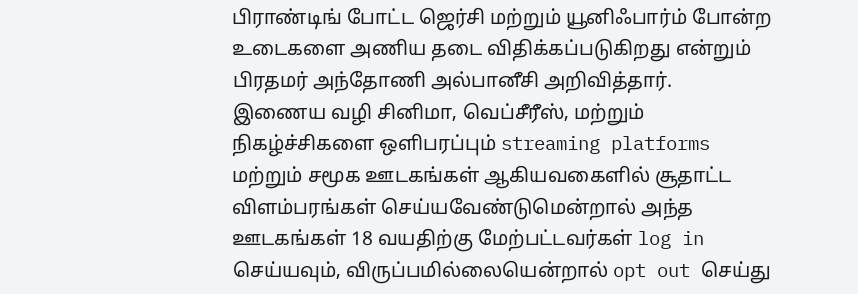பிராண்டிங் போட்ட ஜெர்சி மற்றும் யூனிஃபார்ம் போன்ற உடைகளை அணிய தடை விதிக்கப்படுகிறது என்றும் பிரதமர் அந்தோணி அல்பானீசி அறிவித்தார்.
இணைய வழி சினிமா, வெப்சீரீஸ், மற்றும் நிகழ்ச்சிகளை ஒளிபரப்பும் streaming platforms மற்றும் சமூக ஊடகங்கள் ஆகியவகைளில் சூதாட்ட விளம்பரங்கள் செய்யவேண்டுமென்றால் அந்த ஊடகங்கள் 18 வயதிற்கு மேற்பட்டவர்கள் log in செய்யவும், விருப்பமில்லையென்றால் opt out செய்து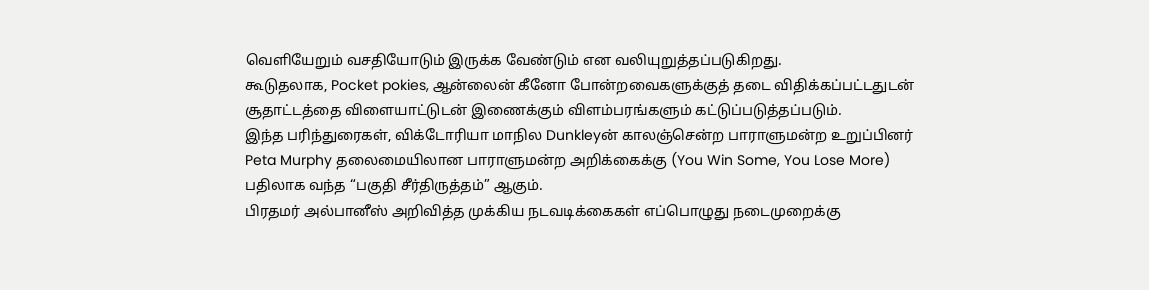வெளியேறும் வசதியோடும் இருக்க வேண்டும் என வலியுறுத்தப்படுகிறது.
கூடுதலாக, Pocket pokies, ஆன்லைன் கீனோ போன்றவைகளுக்குத் தடை விதிக்கப்பட்டதுடன் சூதாட்டத்தை விளையாட்டுடன் இணைக்கும் விளம்பரங்களும் கட்டுப்படுத்தப்படும்.
இந்த பரிந்துரைகள், விக்டோரியா மாநில Dunkleyன் காலஞ்சென்ற பாராளுமன்ற உறுப்பினர் Peta Murphy தலைமையிலான பாராளுமன்ற அறிக்கைக்கு (You Win Some, You Lose More) பதிலாக வந்த “பகுதி சீர்திருத்தம்” ஆகும்.
பிரதமர் அல்பானீஸ் அறிவித்த முக்கிய நடவடிக்கைகள் எப்பொழுது நடைமுறைக்கு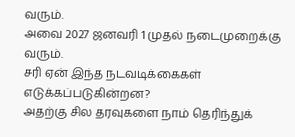வரும்.
அவை 2027 ஜனவரி 1 முதல் நடைமுறைக்கு வரும்.
சரி ஏன் இந்த நடவடிக்கைகள் எடுக்கப்படுகின்றன?
அதற்கு சில தரவுகளை நாம் தெரிந்துக்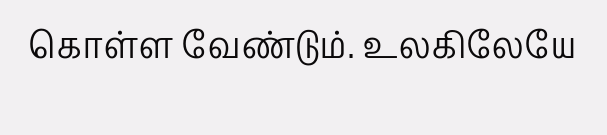கொள்ள வேண்டும். உலகிலேயே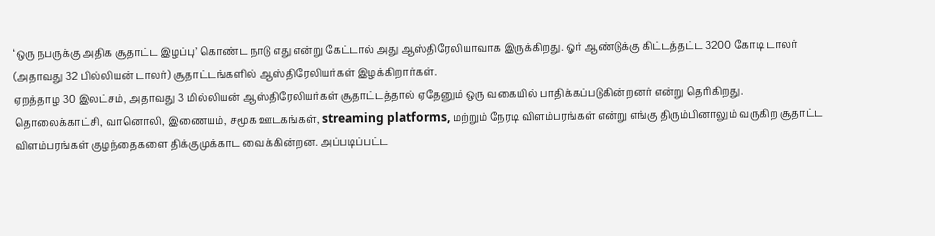‘ஒரு நபருக்கு அதிக சூதாட்ட இழப்பு’ கொண்ட நாடு எது என்று கேட்டால் அது ஆஸ்திரேலியாவாக இருக்கிறது. ஓர் ஆண்டுக்கு கிட்டத்தட்ட 3200 கோடி டாலர் (அதாவது 32 பில்லியன் டாலர்) சூதாட்டங்களில் ஆஸ்திரேலியர்கள் இழக்கிறார்கள்.
ஏறத்தாழ 30 இலட்சம், அதாவது 3 மில்லியன் ஆஸ்திரேலியர்கள் சூதாட்டத்தால் ஏதேனும் ஒரு வகையில் பாதிக்கப்படுகின்றனர் என்று தெரிகிறது.
தொலைக்காட்சி, வானொலி, இணையம், சமூக ஊடகங்கள், streaming platforms, மற்றும் நேரடி விளம்பரங்கள் என்று எங்கு திரும்பினாலும் வருகிற சூதாட்ட விளம்பரங்கள் குழந்தைகளை திக்குமுக்காட வைக்கின்றன. அப்படிப்பட்ட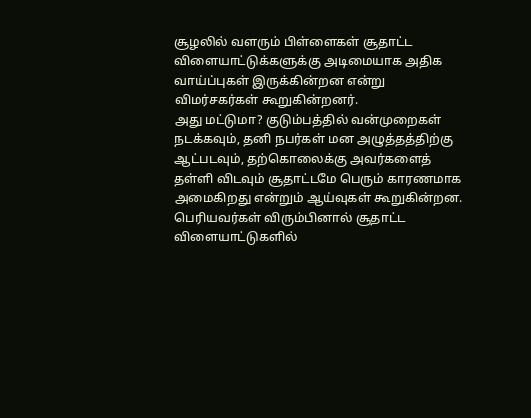சூழலில் வளரும் பிள்ளைகள் சூதாட்ட விளையாட்டுக்களுக்கு அடிமையாக அதிக வாய்ப்புகள் இருக்கின்றன என்று விமர்சகர்கள் கூறுகின்றனர்.
அது மட்டுமா? குடும்பத்தில் வன்முறைகள் நடக்கவும், தனி நபர்கள் மன அழுத்தத்திற்கு ஆட்படவும், தற்கொலைக்கு அவர்களைத் தள்ளி விடவும் சூதாட்டமே பெரும் காரணமாக அமைகிறது என்றும் ஆய்வுகள் கூறுகின்றன.
பெரியவர்கள் விரும்பினால் சூதாட்ட விளையாட்டுகளில்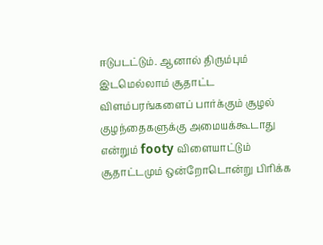ஈடுபடட்டும். ஆனால் திரும்பும் இடமெல்லாம் சூதாட்ட விளம்பரங்களைப் பார்க்கும் சூழல் குழந்தைகளுக்கு அமையக்கூடாது என்றும் footy விளையாட்டும் சூதாட்டமும் ஒன்றோடொன்று பிரிக்க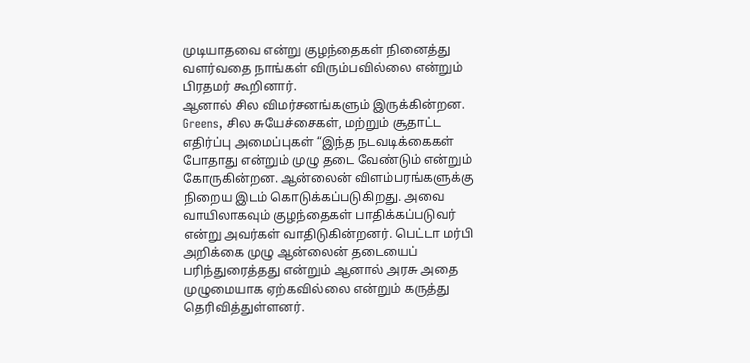முடியாதவை என்று குழந்தைகள் நினைத்து வளர்வதை நாங்கள் விரும்பவில்லை என்றும் பிரதமர் கூறினார்.
ஆனால் சில விமர்சனங்களும் இருக்கின்றன.
Greens, சில சுயேச்சைகள், மற்றும் சூதாட்ட எதிர்ப்பு அமைப்புகள் “இந்த நடவடிக்கைகள் போதாது என்றும் முழு தடை வேண்டும் என்றும் கோருகின்றன. ஆன்லைன் விளம்பரங்களுக்கு நிறைய இடம் கொடுக்கப்படுகிறது. அவை வாயிலாகவும் குழந்தைகள் பாதிக்கப்படுவர் என்று அவர்கள் வாதிடுகின்றனர். பெட்டா மர்பி அறிக்கை முழு ஆன்லைன் தடையைப் பரிந்துரைத்தது என்றும் ஆனால் அரசு அதை முழுமையாக ஏற்கவில்லை என்றும் கருத்து தெரிவித்துள்ளனர்.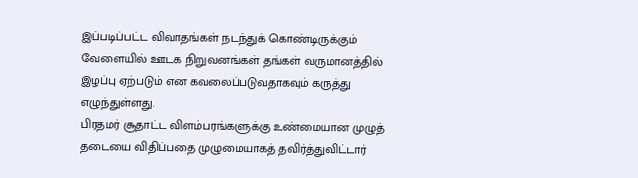இப்படிப்பட்ட விவாதங்கள் நடந்துக் கொண்டிருக்கும் வேளையில் ஊடக நிறுவனங்கள் தங்கள் வருமானத்தில் இழப்பு ஏற்படும் என கவலைப்படுவதாகவும் கருத்து எழுந்துள்ளது.
பிரதமர் சூதாட்ட விளம்பரங்களுக்கு உண்மையான முழுத் தடையை விதிப்பதை முழுமையாகத் தவிர்த்துவிட்டார்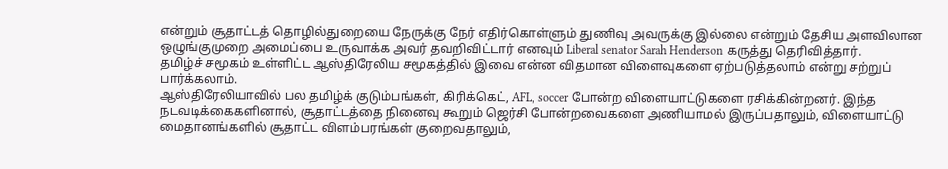என்றும் சூதாட்டத் தொழில்துறையை நேருக்கு நேர் எதிர்கொள்ளும் துணிவு அவருக்கு இல்லை என்றும் தேசிய அளவிலான ஒழுங்குமுறை அமைப்பை உருவாக்க அவர் தவறிவிட்டார் எனவும் Liberal senator Sarah Henderson கருத்து தெரிவித்தார்.
தமிழ்ச் சமூகம் உள்ளிட்ட ஆஸ்திரேலிய சமூகத்தில் இவை என்ன விதமான விளைவுகளை ஏற்படுத்தலாம் என்று சற்றுப் பார்க்கலாம்.
ஆஸ்திரேலியாவில் பல தமிழ்க் குடும்பங்கள், கிரிக்கெட், AFL, soccer போன்ற விளையாட்டுகளை ரசிக்கின்றனர். இந்த நடவடிக்கைகளினால், சூதாட்டத்தை நினைவு கூறும் ஜெர்சி போன்றவைகளை அணியாமல் இருப்பதாலும், விளையாட்டு மைதானங்களில் சூதாட்ட விளம்பரங்கள் குறைவதாலும்,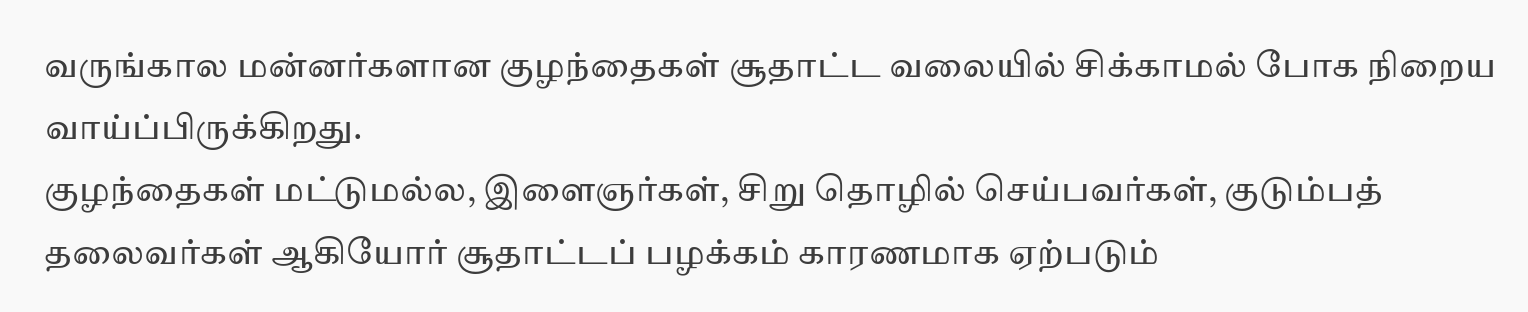வருங்கால மன்னர்களான குழந்தைகள் சூதாட்ட வலையில் சிக்காமல் போக நிறைய வாய்ப்பிருக்கிறது.
குழந்தைகள் மட்டுமல்ல, இளைஞர்கள், சிறு தொழில் செய்பவர்கள், குடும்பத் தலைவர்கள் ஆகியோர் சூதாட்டப் பழக்கம் காரணமாக ஏற்படும்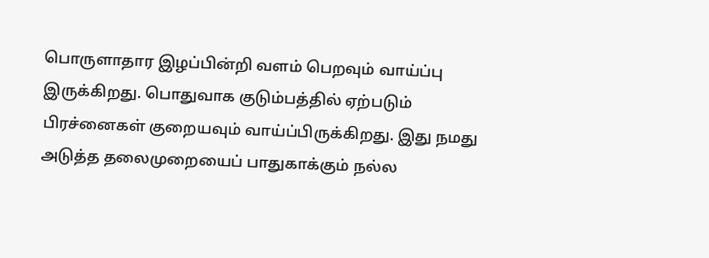பொருளாதார இழப்பின்றி வளம் பெறவும் வாய்ப்பு இருக்கிறது. பொதுவாக குடும்பத்தில் ஏற்படும் பிரச்னைகள் குறையவும் வாய்ப்பிருக்கிறது. இது நமது அடுத்த தலைமுறையைப் பாதுகாக்கும் நல்ல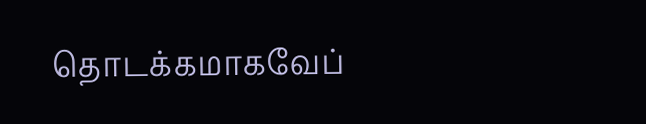தொடக்கமாகவேப்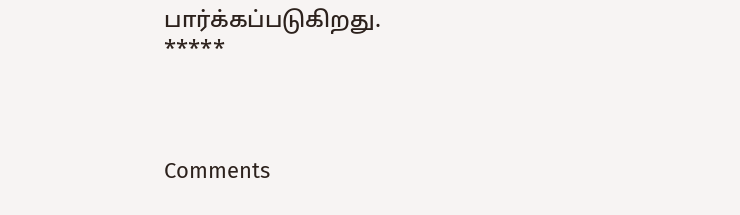பார்க்கப்படுகிறது.
*****



Comments